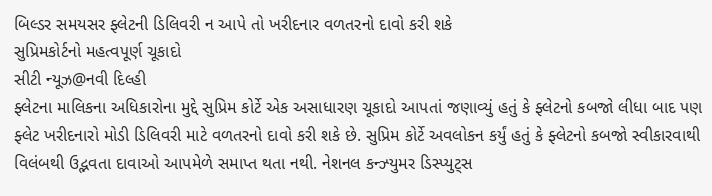બિલ્ડર સમયસર ફ્લેટની ડિલિવરી ન આપે તો ખરીદનાર વળતરનો દાવો કરી શકે
સુપ્રિમકોર્ટનો મહત્વપૂર્ણ ચૂકાદો
સીટી ન્યૂઝ@નવી દિલ્હી
ફ્લેટના માલિકના અધિકારોના મુદ્દે સુપ્રિમ કોર્ટે એક અસાધારણ ચૂકાદો આપતાં જણાવ્યું હતું કે ફ્લેટનો કબજો લીધા બાદ પણ ફ્લેટ ખરીદનારો મોડી ડિલિવરી માટે વળતરનો દાવો કરી શકે છે. સુપ્રિમ કોર્ટે અવલોકન કર્યું હતું કે ફ્લેટનો કબજો સ્વીકારવાથી વિલંબથી ઉદ્ભવતા દાવાઓ આપમેળે સમાપ્ત થતા નથી. નેશનલ કન્ઝ્યુમર ડિસ્પ્યુટ્સ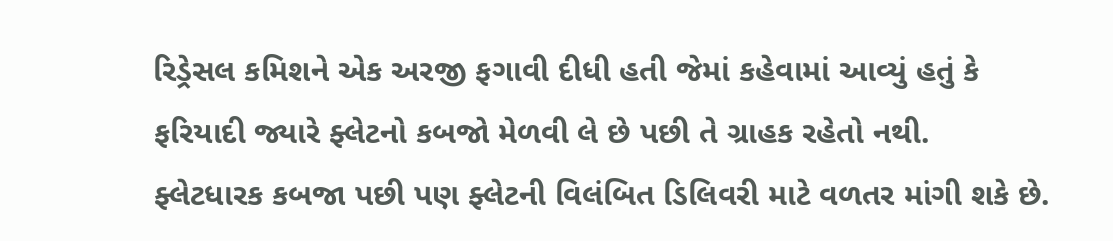રિડ્રેસલ કમિશને એક અરજી ફગાવી દીધી હતી જેમાં કહેવામાં આવ્યું હતું કે ફરિયાદી જ્યારે ફ્લેટનો કબજો મેળવી લે છે પછી તે ગ્રાહક રહેતો નથી.
ફ્લેટધારક કબજા પછી પણ ફ્લેટની વિલંબિત ડિલિવરી માટે વળતર માંગી શકે છે.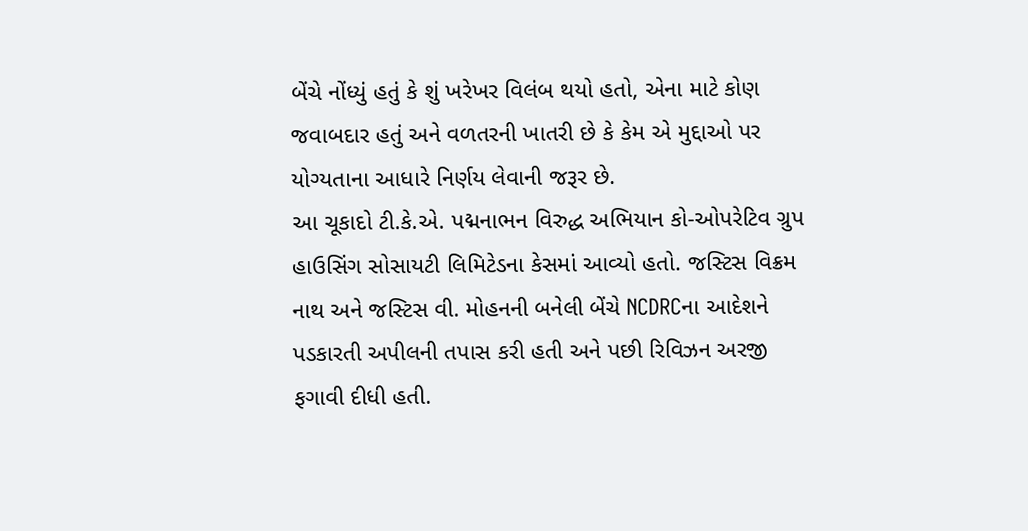બેંચે નોંધ્યું હતું કે શું ખરેખર વિલંબ થયો હતો, એના માટે કોણ જવાબદાર હતું અને વળતરની ખાતરી છે કે કેમ એ મુદ્દાઓ પર યોગ્યતાના આધારે નિર્ણય લેવાની જરૂર છે.
આ ચૂકાદો ટી.કે.એ. પદ્મનાભન વિરુદ્ધ અભિયાન કો-ઓપરેટિવ ગ્રુપ હાઉસિંગ સોસાયટી લિમિટેડના કેસમાં આવ્યો હતો. જસ્ટિસ વિક્રમ નાથ અને જસ્ટિસ વી. મોહનની બનેલી બેંચે NCDRCના આદેશને પડકારતી અપીલની તપાસ કરી હતી અને પછી રિવિઝન અરજી ફગાવી દીધી હતી.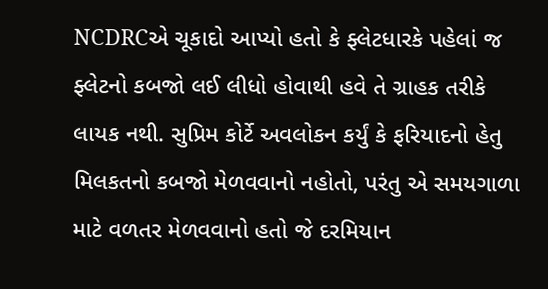NCDRCએ ચૂકાદો આપ્યો હતો કે ફ્લેટધારકે પહેલાં જ ફ્લેટનો કબજો લઈ લીધો હોવાથી હવે તે ગ્રાહક તરીકે લાયક નથી. સુપ્રિમ કોર્ટે અવલોકન કર્યું કે ફરિયાદનો હેતુ મિલકતનો કબજો મેળવવાનો નહોતો, પરંતુ એ સમયગાળા માટે વળતર મેળવવાનો હતો જે દરમિયાન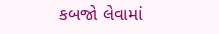કબજો લેવામાં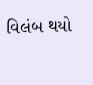વિલંબ થયો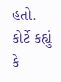હતો. કોર્ટે કહ્યું કે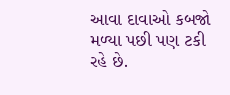આવા દાવાઓ કબજો મળ્યા પછી પણ ટકી રહે છે.